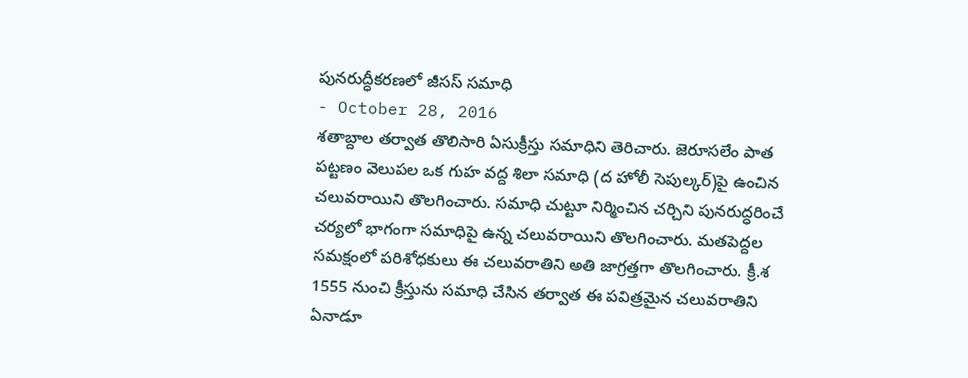పునరుద్ధీకరణలో జీసస్ సమాధి
- October 28, 2016
శతాబ్దాల తర్వాత తొలిసారి ఏసుక్రీస్తు సమాధిని తెరిచారు. జెరూసలేం పాత పట్టణం వెలుపల ఒక గుహ వద్ద శిలా సమాధి (ద హోలీ సెపుల్కర్)పై ఉంచిన చలువరాయిని తొలగించారు. సమాధి చుట్టూ నిర్మించిన చర్చిని పునరుద్ధరించే చర్యలో భాగంగా సమాధిపై ఉన్న చలువరాయిని తొలగించారు. మతపెద్దల సమక్షంలో పరిశోధకులు ఈ చలువరాతిని అతి జాగ్రత్తగా తొలగించారు. క్రీ.శ 1555 నుంచి క్రీస్తును సమాధి చేసిన తర్వాత ఈ పవిత్రమైన చలువరాతిని ఏనాడూ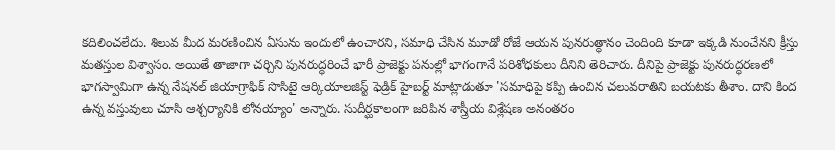కదిలించలేదు. శిలువ మీద మరణించిన ఏసును ఇందులో ఉంచారని, సమాధి చేసిన మూడో రోజే ఆయన పునరుత్ధానం చెందింది కూడా ఇక్కడి నుంచేనని క్రీస్తు మతస్తుల విశ్వాసం. అయితే తాజాగా చర్చిని పునరుద్ధరించే భారీ ప్రాజెక్టు పనుల్లో భాగంగానే పరిశోధకులు దీనిని తెరిచారు. దీనిపై ప్రాజెక్టు పునరుద్ధరణలో భాగస్వామిగా ఉన్న నేషనల్ జియాగ్రాఫిక్ సొసిటై ఆర్కియాలజిస్ట్ ఫెడ్రిక్ హైబర్ట్ మాట్లాడుతూ 'సమాధిపై కప్పి ఉంచిన చలువరాతిని బయటకు తీశాం. దాని కింద ఉన్న వస్తువులు చూసి ఆశ్చర్యానికి లోనయ్యాం' అన్నారు. సుదీర్ఘకాలంగా జరిపిన శాస్త్రీయ విశ్లేషణ అనంతరం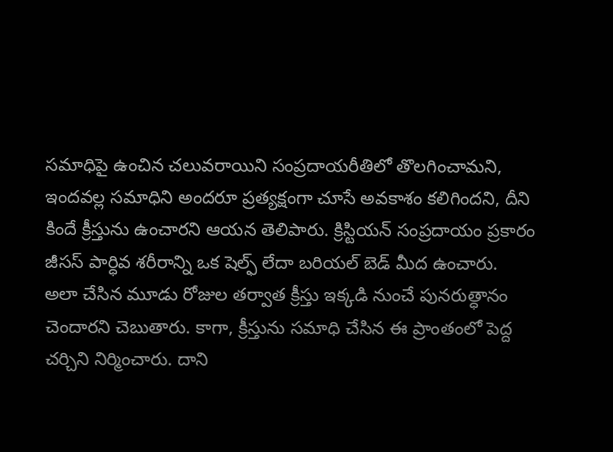సమాధిపై ఉంచిన చలువరాయిని సంప్రదాయరీతిలో తొలగించామని, ఇందవల్ల సమాధిని అందరూ ప్రత్యక్షంగా చూసే అవకాశం కలిగిందని, దీని కిందే క్రీస్తును ఉంచారని ఆయన తెలిపారు. క్రిస్టియన్ సంప్రదాయం ప్రకారం జీసస్ పార్ధివ శరీరాన్ని ఒక షెల్ఫ్ లేదా బరియల్ బెడ్ మీద ఉంచారు.
అలా చేసిన మూడు రోజుల తర్వాత క్రీస్తు ఇక్కడి నుంచే పునరుత్ధానం చెందారని చెబుతారు. కాగా, క్రీస్తును సమాధి చేసిన ఈ ప్రాంతంలో పెద్ద చర్చిని నిర్మించారు. దాని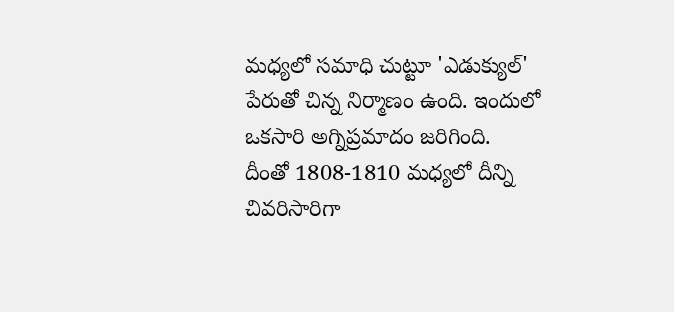మధ్యలో సమాధి చుట్టూ 'ఎడుక్యుల్' పేరుతో చిన్న నిర్మాణం ఉంది. ఇందులో ఒకసారి అగ్నిప్రమాదం జరిగింది.
దీంతో 1808-1810 మధ్యలో దీన్ని చివరిసారిగా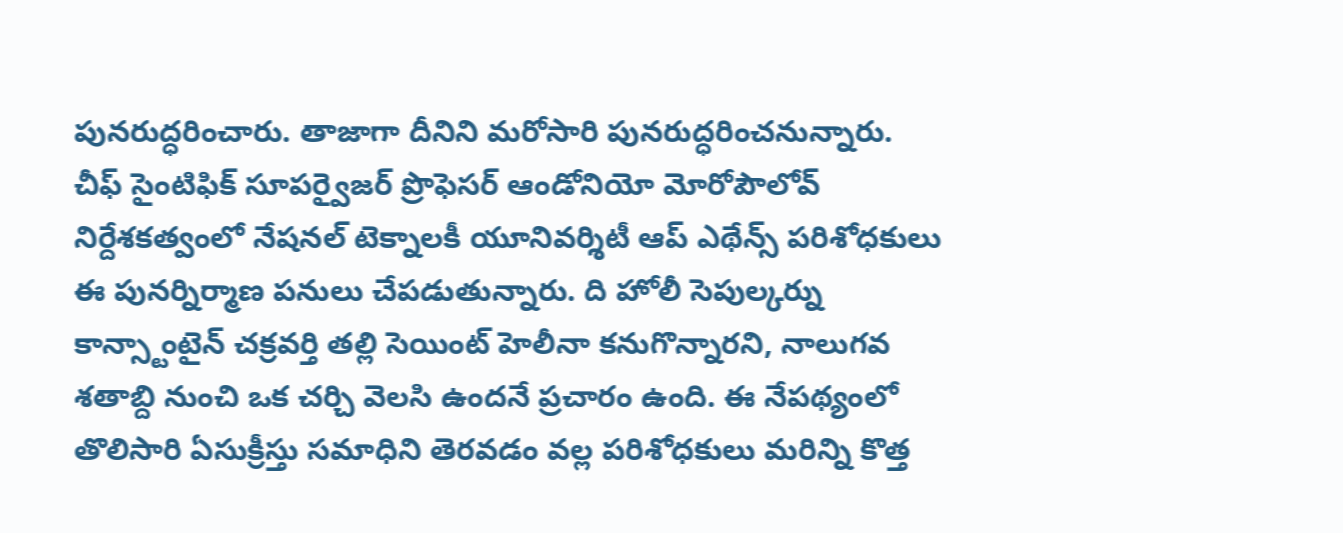పునరుద్ధరించారు. తాజాగా దీనిని మరోసారి పునరుద్ధరించనున్నారు. చీఫ్ సైంటిఫిక్ సూపర్వైజర్ ప్రొఫెసర్ ఆండోనియో మోరోపౌలోవ్ నిర్దేశకత్వంలో నేషనల్ టెక్నాలకీ యూనివర్శిటీ ఆప్ ఎథేన్స్ పరిశోధకులు ఈ పునర్నిర్మాణ పనులు చేపడుతున్నారు. ది హోలీ సెపుల్కర్ను కాన్స్టాంటైన్ చక్రవర్తి తల్లి సెయింట్ హెలీనా కనుగొన్నారని, నాలుగవ శతాబ్ది నుంచి ఒక చర్చి వెలసి ఉందనే ప్రచారం ఉంది. ఈ నేపథ్యంలో తొలిసారి ఏసుక్రీస్తు సమాధిని తెరవడం వల్ల పరిశోధకులు మరిన్ని కొత్త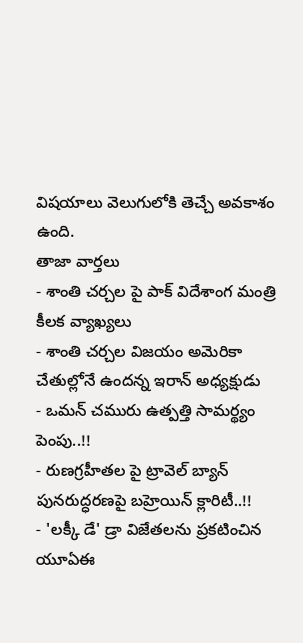విషయాలు వెలుగులోకి తెచ్చే అవకాశం ఉంది.
తాజా వార్తలు
- శాంతి చర్చల పై పాక్ విదేశాంగ మంత్రి కీలక వ్యాఖ్యలు
- శాంతి చర్చల విజయం అమెరికా చేతుల్లోనే ఉందన్న ఇరాన్ అధ్యక్షుడు
- ఒమన్ చమురు ఉత్పత్తి సామర్థ్యం పెంపు..!!
- రుణగ్రహీతల పై ట్రావెల్ బ్యాన్ పునరుద్ధరణపై బహ్రెయిన్ క్లారిటీ..!!
- 'లక్కీ డే' డ్రా విజేతలను ప్రకటించిన యూఏఈ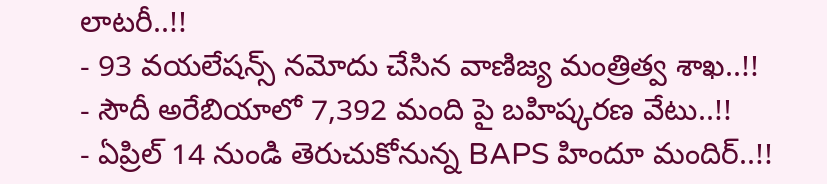లాటరీ..!!
- 93 వయలేషన్స్ నమోదు చేసిన వాణిజ్య మంత్రిత్వ శాఖ..!!
- సౌదీ అరేబియాలో 7,392 మంది పై బహిష్కరణ వేటు..!!
- ఏప్రిల్ 14 నుండి తెరుచుకోనున్న BAPS హిందూ మందిర్..!!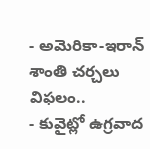- అమెరికా-ఇరాన్ శాంతి చర్చలు విఫలం..
- కువైట్లో ఉగ్రవాద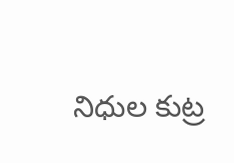నిధుల కుట్ర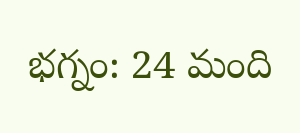భగ్నం: 24 మంది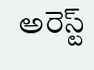అరెస్ట్